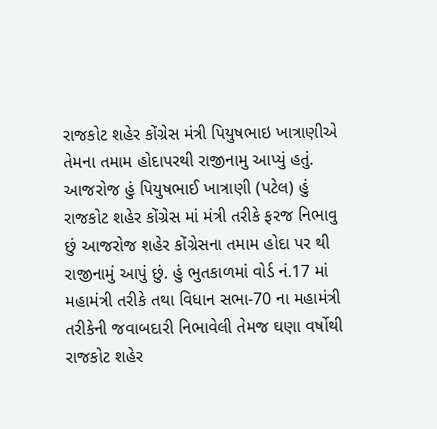રાજકોટ શહેર કોંગ્રેસ મંત્રી પિયુષભાઇ ખાત્રાણીએ તેમના તમામ હોદાપરથી રાજીનામુ આપ્યું હતું. આજરોજ હું પિયુષભાઈ ખાત્રાણી (પટેલ) હું રાજકોટ શહેર કોંગ્રેસ માં મંત્રી તરીકે ફરજ નિભાવુ છું આજરોજ શહેર કોંગ્રેસના તમામ હોદા પર થી રાજીનામું આપું છું. હું ભુતકાળમાં વોર્ડ નં.17 માં મહામંત્રી તરીકે તથા વિધાન સભા-70 ના મહામંત્રી તરીકેની જવાબદારી નિભાવેલી તેમજ ઘણા વર્ષોથી રાજકોટ શહેર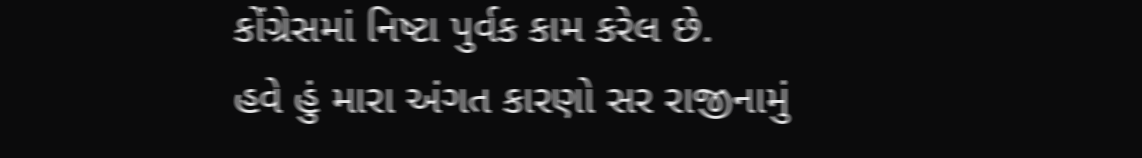કોંગ્રેસમાં નિષ્ટા પુર્વક કામ કરેલ છે.
હવે હું મારા અંગત કારણો સર રાજીનામું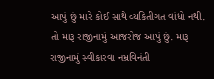આપું છું મારે કોઈ સાથે વ્યકિતીગત વાંધો નથી. તો મારૂ રાજીનામું આજરોજ આપું છું. મારૂ રાજીનામું સ્વીકારવા નમ્રવિનંતી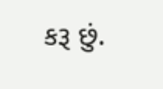કરૂ છું.